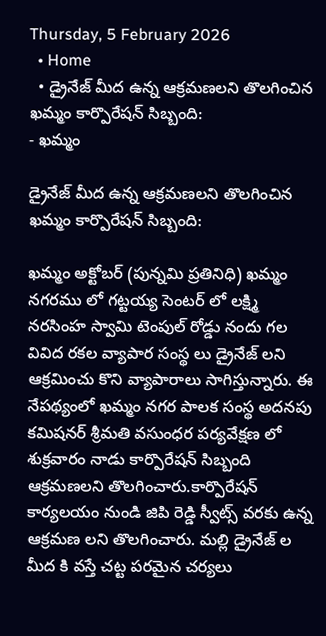Thursday, 5 February 2026
  • Home
  • డ్రైనేజ్ మీద ఉన్న ఆక్రమణలని తొలగించిన ఖమ్మం కార్పొరేషన్ సిబ్బంది:
- ఖమ్మం

డ్రైనేజ్ మీద ఉన్న ఆక్రమణలని తొలగించిన ఖమ్మం కార్పొరేషన్ సిబ్బంది:

ఖమ్మం అక్టోబర్ (పున్నమి ప్రతినిధి) ఖమ్మం నగరము లో గట్టయ్య సెంటర్ లో లక్ష్మి నరసింహ స్వామి టెంపుల్ రోడ్డు నందు గల వివిద రకల వ్యాపార సంస్థ లు డ్రైనేజ్ లని ఆక్రమించు కొని వ్యాపారాలు సాగిస్తున్నారు. ఈ నేపథ్యంలో ఖమ్మం నగర పాలక సంస్థ అదనపు కమిషనర్ శ్రీమతి వసుంధర పర్యవేక్షణ లో శుక్రవారం నాడు కార్పొరేషన్ సిబ్బంది ఆక్రమణలని తొలగించారు.కార్పొరేషన్ కార్యలయం నుండి జిపి రెడ్డి స్వీట్స్ వరకు ఉన్న ఆక్రమణ లని తొలగించారు. మల్లి డ్రైనేజ్ ల మీద కి వస్తే చట్ట పరమైన చర్యలు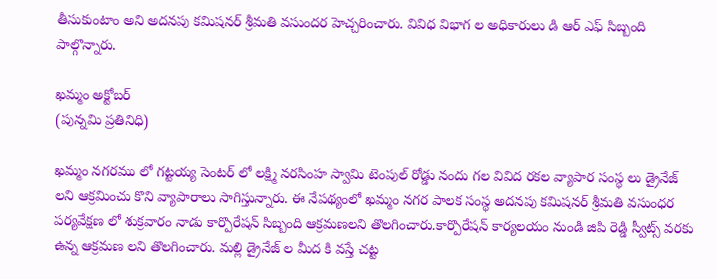తీసుకుంటాం అని అదనపు కమిషనర్ శ్రీమతి వసుందర హెచ్చరించారు. వివిధ విభాగ ల అధికారులు డి ఆర్ ఎఫ్ సిబ్బంది పాల్గొన్నారు.

ఖమ్మం అక్టోబర్
(పున్నమి ప్రతినిధి)

ఖమ్మం నగరము లో గట్టయ్య సెంటర్ లో లక్ష్మి నరసింహ స్వామి టెంపుల్ రోడ్డు నందు గల వివిద రకల వ్యాపార సంస్థ లు డ్రైనేజ్ లని ఆక్రమించు కొని వ్యాపారాలు సాగిస్తున్నారు. ఈ నేపథ్యంలో ఖమ్మం నగర పాలక సంస్థ అదనపు కమిషనర్ శ్రీమతి వసుంధర పర్యవేక్షణ లో శుక్రవారం నాడు కార్పొరేషన్ సిబ్బంది ఆక్రమణలని తొలగించారు.కార్పొరేషన్ కార్యలయం నుండి జిపి రెడ్డి స్వీట్స్ వరకు ఉన్న ఆక్రమణ లని తొలగించారు. మల్లి డ్రైనేజ్ ల మీద కి వస్తే చట్ట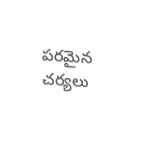పరమైన చర్యలు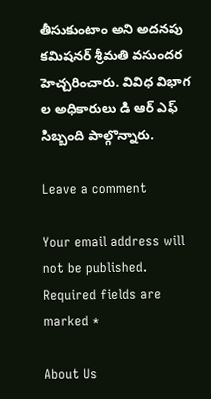తీసుకుంటాం అని అదనపు కమిషనర్ శ్రీమతి వసుందర హెచ్చరించారు. వివిధ విభాగ ల అధికారులు డి ఆర్ ఎఫ్ సిబ్బంది పాల్గొన్నారు.

Leave a comment

Your email address will not be published. Required fields are marked *

About Us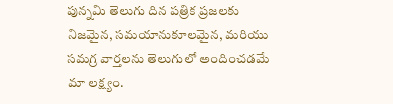పున్నమి తెలుగు దిన పత్రిక ప్రజలకు నిజమైన, సమయానుకూలమైన, మరియు సమగ్ర వార్తలను తెలుగులో అందించడమే మా లక్ష్యం.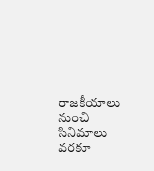రాజకీయాలు నుంచి సినిమాలు వరకూ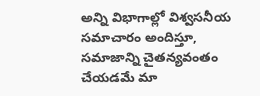అన్ని విభాగాల్లో విశ్వసనీయ సమాచారం అందిస్తూ, సమాజాన్ని చైతన్యవంతం చేయడమే మా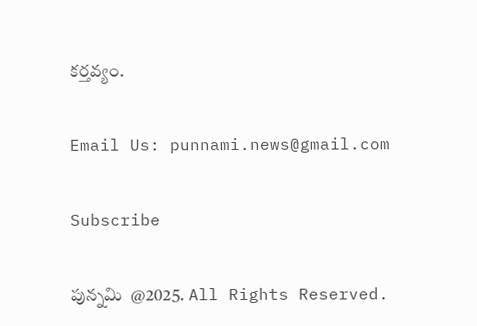కర్తవ్యం.

Email Us: punnami.news@gmail.com

Subscribe

పున్నమి  @2025. All Rights Reserved.